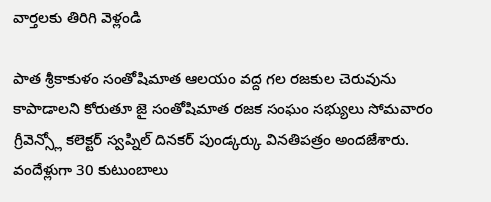వార్తలకు తిరిగి వెళ్లండి

పాత శ్రీకాకుళం సంతోషిమాత ఆలయం వద్ద గల రజకుల చెరువును కాపాడాలని కోరుతూ జై సంతోషిమాత రజక సంఘం సభ్యులు సోమవారం గ్రీవెన్స్లో కలెక్టర్ స్వప్నిల్ దినకర్ పుండ్కర్కు వినతిపత్రం అందజేశారు.
వందేళ్లుగా 30 కుటుంబాలు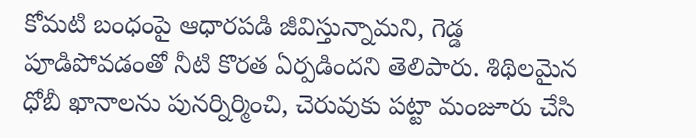కోమటి బంధంపై ఆధారపడి జీవిస్తున్నామని, గెడ్డ పూడిపోవడంతో నీటి కొరత ఏర్పడిందని తెలిపారు. శిథిలమైన ధోబీ ఖానాలను పునర్నిర్మించి, చెరువుకు పట్టా మంజూరు చేసి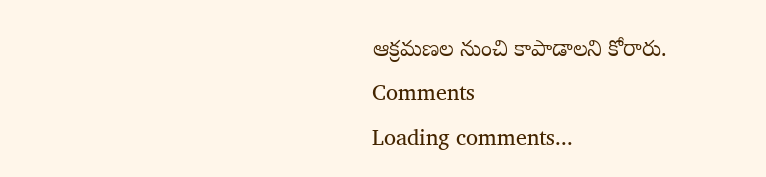ఆక్రమణల నుంచి కాపాడాలని కోరారు.
Comments
Loading comments...